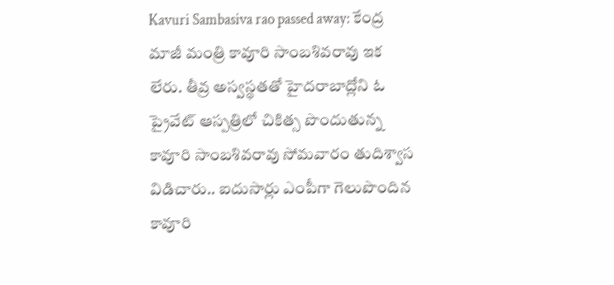Kavuri Sambasiva rao passed away: కేంద్ర మాజీ మంత్రి కావూరి సాంబశివరావు ఇక లేరు. తీవ్ర అస్వస్థతతో హైదరాబాద్లోని ఓ ప్రైవేట్ ఆస్పత్రిలో చికిత్స పొందుతున్న కావూరి సాంబశివరావు సోమవారం తుదిశ్వాస విడిచారు.. ఐదుసార్లు ఎంపీగా గెలుపొందిన కావూరి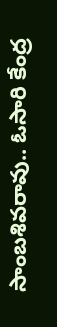సాంబశివరావు.. ఓసారి కేంద్ర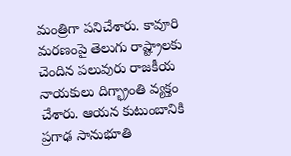మంత్రిగా పనిచేశారు. కావూరి మరణంపై తెలుగు రాష్ట్రాలకు చెందిన పలువురు రాజకీయ నాయకులు దిగ్భ్రాంతి వ్యక్తం చేశారు. ఆయన కుటుంబానికి ప్రగాఢ సానుభూతి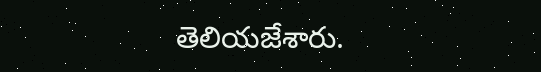తెలియజేశారు.